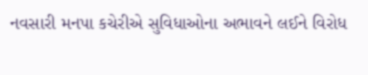નવસારી મનપા કચેરીએ સુવિધાઓના અભાવને લઈને વિરોધ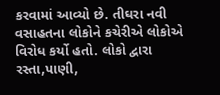કરવામાં આવ્યો છે. તીઘરા નવી વસાહતના લોકોને કચેરીએ લોકોએ વિરોધ કર્યો હતો. લોકો દ્વારા રસ્તા,પાણી,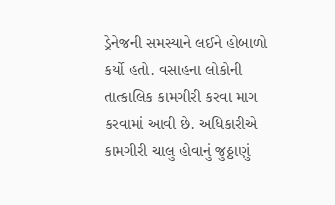ડ્રેનેજની સમસ્યાને લઈને હોબાળો કર્યો હતો. વસાહના લોકોની તાત્કાલિક કામગીરી કરવા માગ કરવામાં આવી છે. અધિકારીએ કામગીરી ચાલુ હોવાનું જુઠ્ઠાણું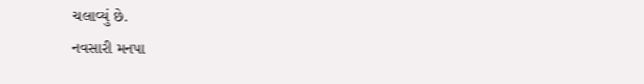ચલાવ્યું છે.
નવસારી મનપા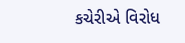કચેરીએ વિરોધ